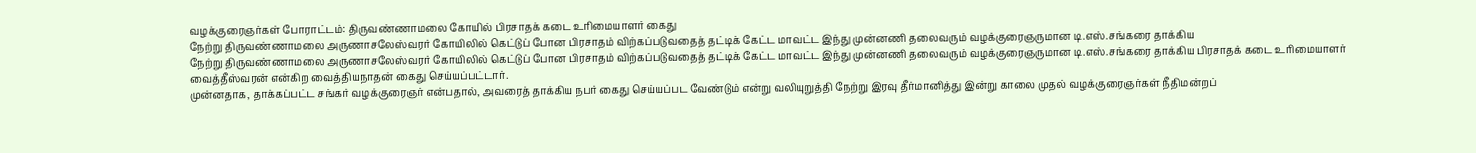வழக்குரைஞர்கள் போராட்டம்: திருவண்ணாமலை கோயில் பிரசாதக் கடை உரிமையாளர் கைது
நேற்று திருவண்ணாமலை அருணாசலேஸ்வரர் கோயிலில் கெட்டுப் போன பிரசாதம் விற்கப்படுவதைத் தட்டிக் கேட்ட மாவட்ட இந்து முன்னணி தலைவரும் வழக்குரைஞருமான டி.எஸ்.சங்கரை தாக்கிய
நேற்று திருவண்ணாமலை அருணாசலேஸ்வரர் கோயிலில் கெட்டுப் போன பிரசாதம் விற்கப்படுவதைத் தட்டிக் கேட்ட மாவட்ட இந்து முன்னணி தலைவரும் வழக்குரைஞருமான டி.எஸ்.சங்கரை தாக்கிய பிரசாதக் கடை உரிமையாளர் வைத்தீஸ்வரன் என்கிற வைத்தியநாதன் கைது செய்யப்பட்டார்.
முன்னதாக, தாக்கப்பட்ட சங்கர் வழக்குரைஞர் என்பதால், அவரைத் தாக்கிய நபர் கைது செய்யப்பட வேண்டும் என்று வலியுறுத்தி நேற்று இரவு தீர்மானித்து இன்று காலை முதல் வழக்குரைஞர்கள் நீதிமன்றப்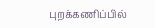புறக்கணிப்பில்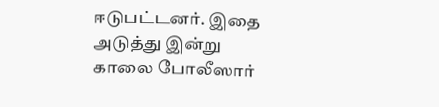ஈடுபட்டனர். இதை அடுத்து இன்று காலை போலீஸார்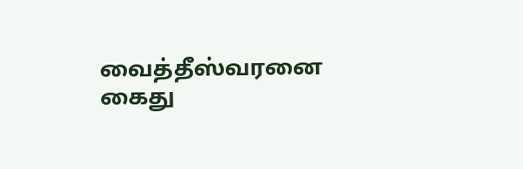வைத்தீஸ்வரனை கைது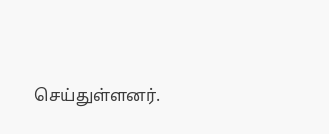செய்துள்ளனர்.